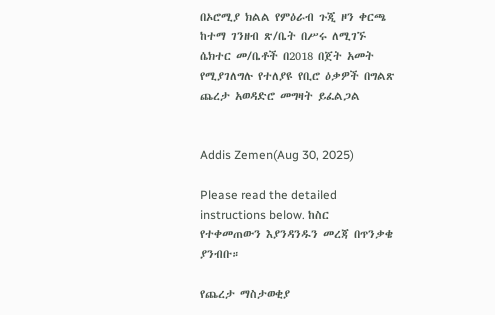በኦሮሚያ ክልል የምዕራብ ጉጂ ዞን ቀርጫ ከተማ ገንዘብ ጽ/ቤት በሥሩ ለሚገኙ ሴክተር መ/ቤቶች በ2018 በጀት አመት የሚያገለግሉ የተለያዩ የቢሮ ዕቃዎች በግልጽ ጨረታ አወዳድሮ መግዛት ይፈልጋል


Addis Zemen(Aug 30, 2025)

Please read the detailed instructions below. ከስር የተቀመጠውን እያንዳንዱን መረጃ በጥንቃቄ ያንብቡ።

የጨረታ ማስታወቂያ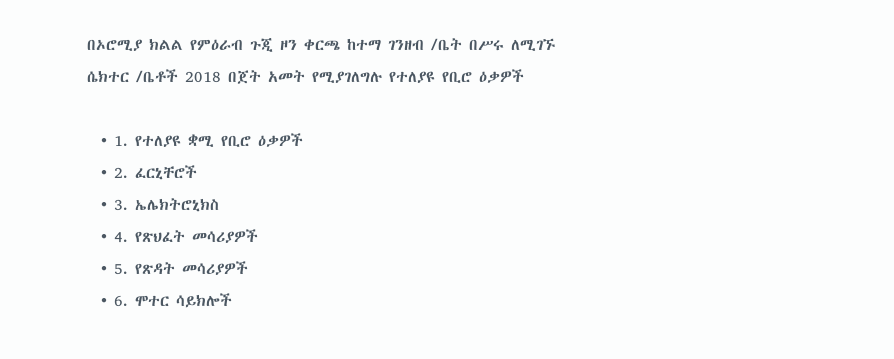በኦሮሚያ ክልል የምዕራብ ጉጂ ዞን ቀርጫ ከተማ ገንዘብ /ቤት በሥሩ ለሚገኙ ሴክተር /ቤቶች 2018 በጀት አመት የሚያገለግሉ የተለያዩ የቢሮ ዕቃዎች

  • 1. የተለያዩ ቋሚ የቢሮ ዕቃዎች
  • 2. ፈርኒቸሮች
  • 3. ኤሌክትሮኒክስ
  • 4. የጽህፈት መሳሪያዎች
  • 5. የጽዳት መሳሪያዎች
  • 6. ሞተር ሳይክሎች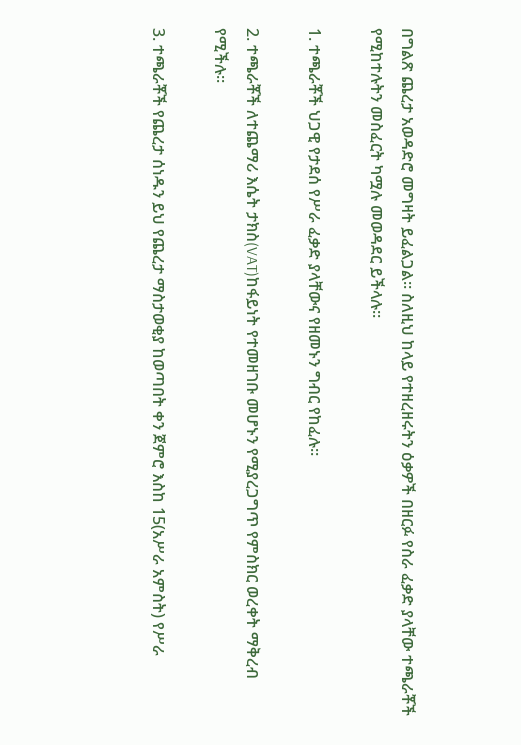በግልጽ ጨረታ አወዳድሮ መግዛት ይፈልጋል። ስለዚህ ከላይ የተዘረዘሩትን ዕቃዎች በዘርፉ የስራ ፈቃድ ያላቸው ተጫራቾች የሚከተሉትን መስፈርት ካሟሉ መወዳደር ይችላሉ።

1. ተጫራቾች ህጋዊ የታደሰ የሥራ ፈቃድ ያላቸውና የዘመኑን ግብር የከፈሉ።

2. ተጫራቾች ለተጨማሪ እሴት ታክስ(VAT)ከፋይነት የተመዘገቡ መሆኑን የሚያረጋግጥ የምስክር ወረቀት ማቅረብ የሚችሉ፡፡

3. ተጫራቾች የጨረታ ሰነዱን ይህ የጨረታ ማስታወቂያ ከወጣበት ቀን ጀምሮ እስከ 15(አሥራ አምስት) የሥራ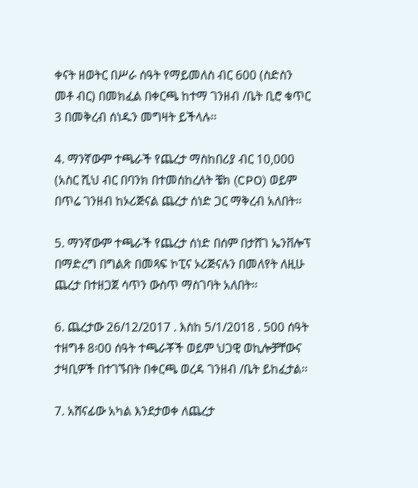ቀናት ዘወትር በሥራ ሰዓት የማይመለስ ብር 600 (ስድስን መቶ ብር) በመክፈል በቀርጫ ከተማ ገንዘብ /ቤት ቢሮ ቁጥር 3 በመቅረብ ሰነዱን መግዛት ይችላሉ፡፡

4. ማንኛውም ተጫራች የጨረታ ማስከበሪያ ብር 10,000 (አስር ሺህ ብር በባንክ በተመሰከረለት ቼክ (CPO) ወይም በጥሬ ገንዘብ ከኦሪጅናል ጨረታ ሰነድ ጋር ማቅረብ አለበት፡፡

5. ማንኛውም ተጫራች የጨረታ ሰነድ በሰም በታሸገ ኤንቨሎፕ በማድረግ በግልጽ በመጻፍ ኮፒና ኦሪጅናሉን በመለየት ለዚሁ ጨረታ በተዘጋጀ ሳጥን ውስጥ ማስገባት አለበት፡፡

6. ጨረታው 26/12/2017 . እስከ 5/1/2018 . 500 ሰዓት ተዘግቶ 8፡00 ሰዓት ተጫራቾች ወይም ህጋዊ ወኪሎቻቸውና ታዛቢዎች በተገኙበት በቀርጫ ወረዳ ገንዘብ /ቤት ይከፈታል፡፡

7. አሸናፊው አካል እንደታወቀ ለጨረታ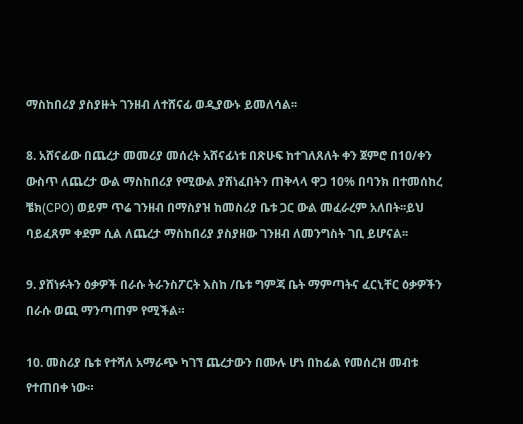ማስከበሪያ ያስያዙት ገንዘብ ለተሸናፊ ወዲያውኑ ይመለሳል፡፡

8. አሸናፊው በጨረታ መመሪያ መሰረት አሸናፊነቱ በጽሁፍ ከተገለጸለት ቀን ጀምሮ በ10/ቀን ውስጥ ለጨረታ ውል ማስከበሪያ የሚውል ያሸነፈበትን ጠቅላላ ዋጋ 10% በባንክ በተመሰከረ ቼክ(CPO) ወይም ጥሬ ገንዘብ በማስያዝ ከመስሪያ ቤቱ ጋር ውል መፈራረም አለበት፡፡ይህ ባይፈጸም ቀደም ሲል ለጨረታ ማስከበሪያ ያስያዘው ገንዘብ ለመንግስት ገቢ ይሆናል፡፡

9. ያሸነፉትን ዕቃዎች በራሱ ትራንስፖርት እስከ /ቤቱ ግምጃ ቤት ማምጣትና ፈርኒቸር ዕቃዎችን በራሱ ወጪ ማንጣጠም የሚችል።

10. መስሪያ ቤቱ የተሻለ አማራጭ ካገኘ ጨረታውን በሙሉ ሆነ በከፊል የመሰረዝ መብቱ የተጠበቀ ነው።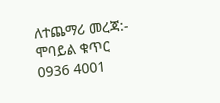ለተጨማሪ መረጃ:- ሞባይል ቁጥር 0936 4001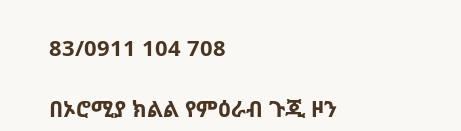83/0911 104 708

በኦሮሚያ ክልል የምዕራብ ጉጂ ዞን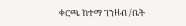ቀርጫ ከተማ ገንዘብ /ቤት